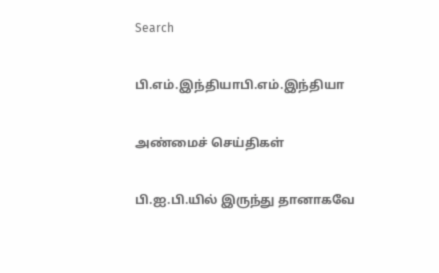Search

பி.எம்.இந்தியாபி.எம்.இந்தியா

அண்மைச் செய்திகள்

பி.ஐ.பி.யில் இருந்து தானாகவே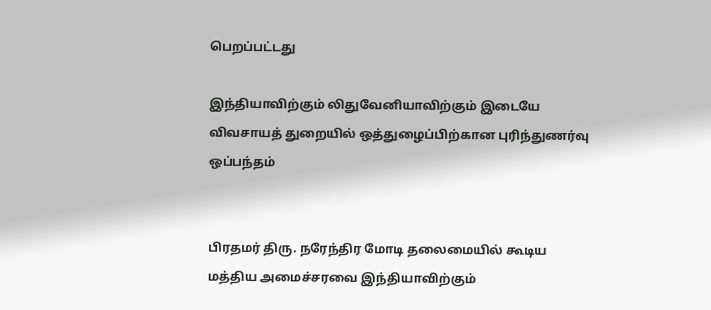பெறப்பட்டது

இந்தியாவிற்கும் லிதுவேனியாவிற்கும் இடையே விவசாயத் துறையில் ஒத்துழைப்பிற்கான புரிந்துணர்வு ஒப்பந்தம்


பிரதமர் திரு. நரேந்திர மோடி தலைமையில் கூடிய மத்திய அமைச்சரவை இந்தியாவிற்கும்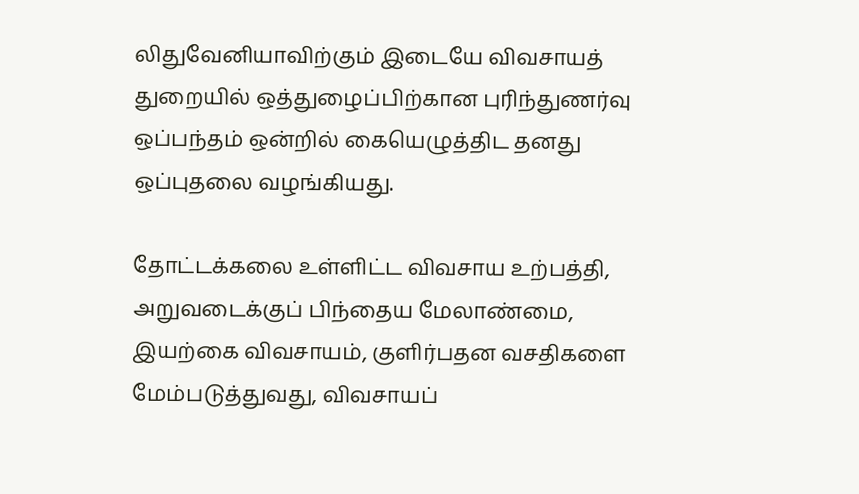லிதுவேனியாவிற்கும் இடையே விவசாயத் துறையில் ஒத்துழைப்பிற்கான புரிந்துணர்வு ஒப்பந்தம் ஒன்றில் கையெழுத்திட தனது ஒப்புதலை வழங்கியது.

தோட்டக்கலை உள்ளிட்ட விவசாய உற்பத்தி, அறுவடைக்குப் பிந்தைய மேலாண்மை, இயற்கை விவசாயம், குளிர்பதன வசதிகளை மேம்படுத்துவது, விவசாயப்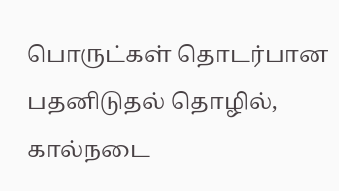பொருட்கள் தொடர்பான பதனிடுதல் தொழில், கால்நடை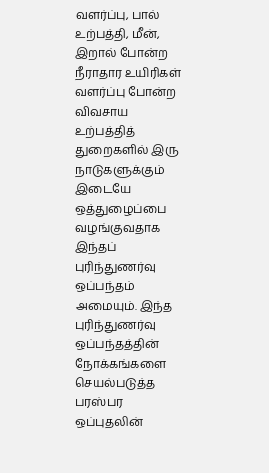வளர்ப்பு, பால் உற்பத்தி, மீன், இறால் போன்ற நீராதார உயிரிகள் வளர்ப்பு போன்ற விவசாய உற்பத்தித் துறைகளில் இரு நாடுகளுக்கும் இடையே ஒத்துழைப்பை வழங்குவதாக இந்தப் புரிந்துணர்வு ஒப்பந்தம் அமையும். இந்த புரிந்துணர்வு ஒப்பந்தத்தின் நோக்கங்களை செயல்படுத்த பரஸ்பர ஒப்புதலின்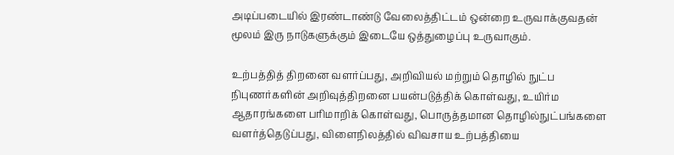அடிப்படையில் இரண்டாண்டு வேலைத்திட்டம் ஒன்றை உருவாக்குவதன் மூலம் இரு நாடுகளுக்கும் இடையே ஒத்துழைப்பு உருவாகும்.

உற்பத்தித் திறனை வளர்ப்பது, அறிவியல் மற்றும் தொழில் நுட்ப நிபுணர்களின் அறிவுத்திறனை பயன்படுத்திக் கொள்வது, உயிர்ம ஆதாரங்களை பரிமாறிக் கொள்வது, பொருத்தமான தொழில்நுட்பங்களை வளர்த்தெடுப்பது, விளைநிலத்தில் விவசாய உற்பத்தியை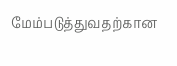மேம்படுத்துவதற்கான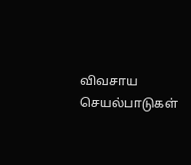விவசாய செயல்பாடுகள்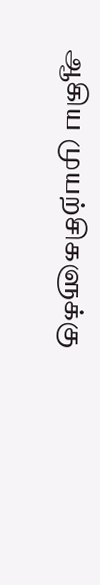ஆகிய முயற்சிகளுக்கு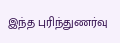இந்த புரிந்துணர்வு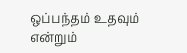ஒப்பந்தம் உதவும் என்றும்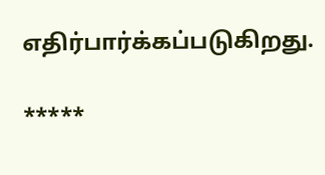எதிர்பார்க்கப்படுகிறது.

*****